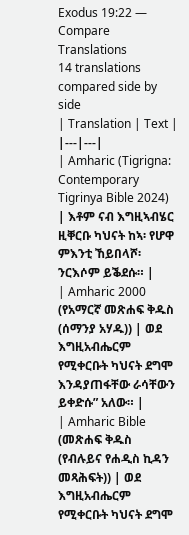Exodus 19:22 — Compare Translations
14 translations compared side by side
| Translation | Text |
|---|---|
| Amharic (Tigrigna: Contemporary Tigrinya Bible 2024) | እቶም ናብ እግዚኣብሄር ዚቐርቡ ካህናት ከኣ፡ የሆዋ ምእንቲ ኸይበላሾ፡ ንርእሶም ይቕደሱ። |
| Amharic 2000 (የአማርኛ መጽሐፍ ቅዱስ (ሰማንያ አሃዱ)) | ወደ እግዚአብሔርም የሚቀርቡት ካህናት ደግሞ እንዳያጠፋቸው ራሳቸውን ይቀድሱ” አለው። |
| Amharic Bible (መጽሐፍ ቅዱስ (የብሉይና የሐዲስ ኪዳን መጻሕፍት)) | ወደ እግዚአብሔርም የሚቀርቡት ካህናት ደግሞ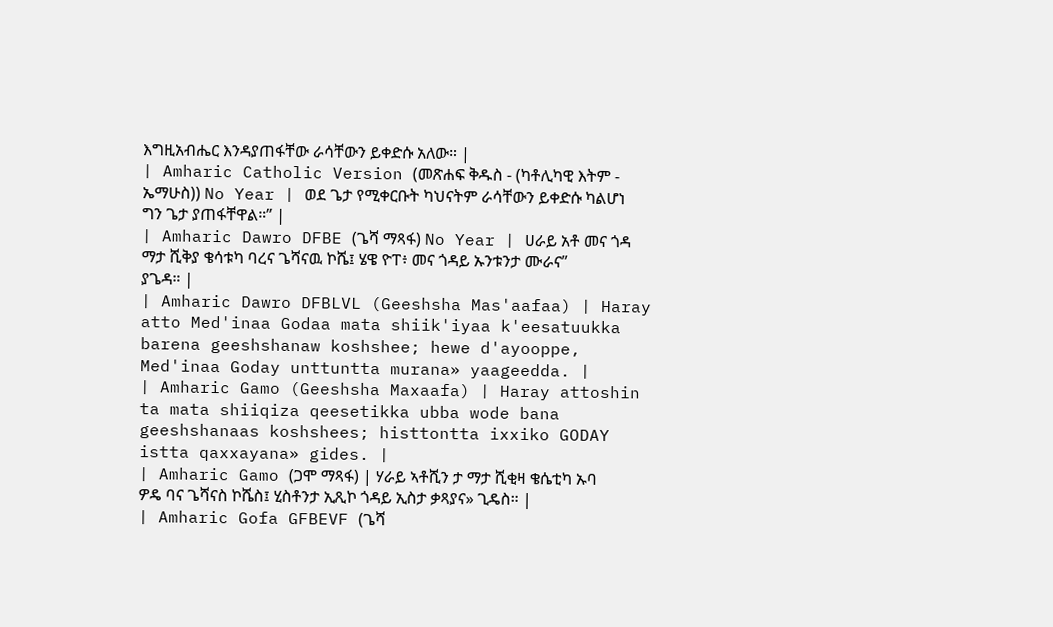እግዚአብሔር እንዳያጠፋቸው ራሳቸውን ይቀድሱ አለው። |
| Amharic Catholic Version (መጽሐፍ ቅዱስ - (ካቶሊካዊ እትም - ኤማሁስ)) No Year | ወደ ጌታ የሚቀርቡት ካህናትም ራሳቸውን ይቀድሱ ካልሆነ ግን ጌታ ያጠፋቸዋል።” |
| Amharic Dawro DFBE (ጌሻ ማጻፋ) No Year | ሀራይ አቶ መና ጎዳ ማታ ሺቅያ ቄሳቱካ ባረና ጌሻናዉ ኮሼ፤ ሄዌ ዮፐ፥ መና ጎዳይ ኡንቱንታ ሙራና” ያጌዳ። |
| Amharic Dawro DFBLVL (Geeshsha Mas'aafaa) | Haray atto Med'inaa Godaa mata shiik'iyaa k'eesatuukka barena geeshshanaw koshshee; hewe d'ayooppe, Med'inaa Goday unttuntta murana» yaageedda. |
| Amharic Gamo (Geeshsha Maxaafa) | Haray attoshin ta mata shiiqiza qeesetikka ubba wode bana geeshshanaas koshshees; histtontta ixxiko GODAY istta qaxxayana» gides. |
| Amharic Gamo (ጋሞ ማጻፋ) | ሃራይ ኣቶሺን ታ ማታ ሺቂዛ ቄሴቲካ ኡባ ዎዴ ባና ጌሻናስ ኮሼስ፤ ሂስቶንታ ኢጺኮ ጎዳይ ኢስታ ቃጻያና» ጊዴስ። |
| Amharic Gofa GFBEVF (ጌሻ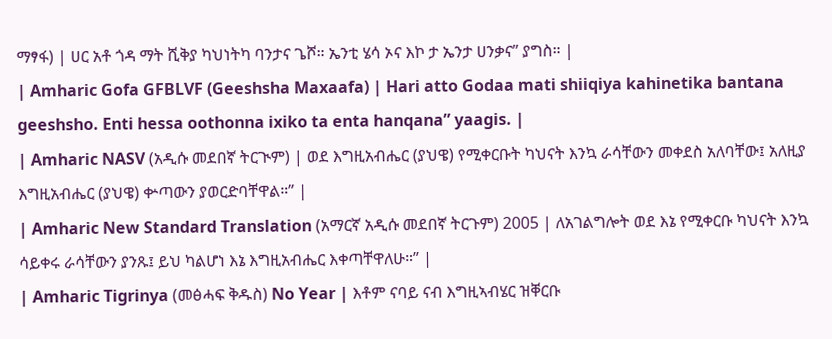ማፃፋ) | ሀር አቶ ጎዳ ማት ሺቅያ ካህነትካ ባንታና ጌሾ። ኤንቲ ሄሳ ኦና እኮ ታ ኤንታ ሀንቃና” ያግስ። |
| Amharic Gofa GFBLVF (Geeshsha Maxaafa) | Hari atto Godaa mati shiiqiya kahinetika bantana geeshsho. Enti hessa oothonna ixiko ta enta hanqana” yaagis. |
| Amharic NASV (አዲሱ መደበኛ ትርጒም) | ወደ እግዚአብሔር (ያህዌ) የሚቀርቡት ካህናት እንኳ ራሳቸውን መቀደስ አለባቸው፤ አለዚያ እግዚአብሔር (ያህዌ) ቍጣውን ያወርድባቸዋል።” |
| Amharic New Standard Translation (አማርኛ አዲሱ መደበኛ ትርጉም) 2005 | ለአገልግሎት ወደ እኔ የሚቀርቡ ካህናት እንኳ ሳይቀሩ ራሳቸውን ያንጹ፤ ይህ ካልሆነ እኔ እግዚአብሔር እቀጣቸዋለሁ።” |
| Amharic Tigrinya (መፅሓፍ ቅዱስ) No Year | እቶም ናባይ ናብ እግዚኣብሄር ዝቐርቡ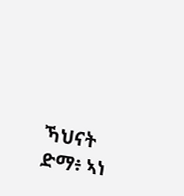ኻህናት ድማ፥ ኣነ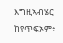እግዚኣብሄር ከየጥፍኦም፥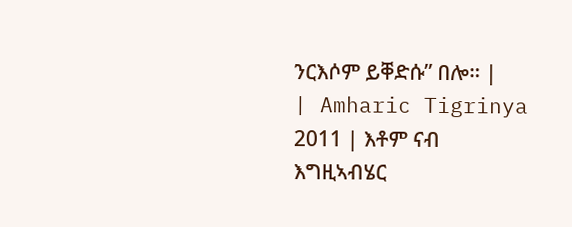ንርእሶም ይቐድሱ” በሎ። |
| Amharic Tigrinya 2011 | እቶም ናብ እግዚኣብሄር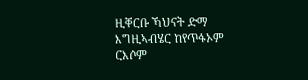ዚቐርቡ ኻህናት ድማ እግዚኣብሄር ከየጥፋኦም ርእሶም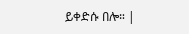ይቀድሱ በሎ። |